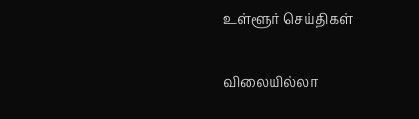உள்ளூர் செய்திகள்

விலையில்லா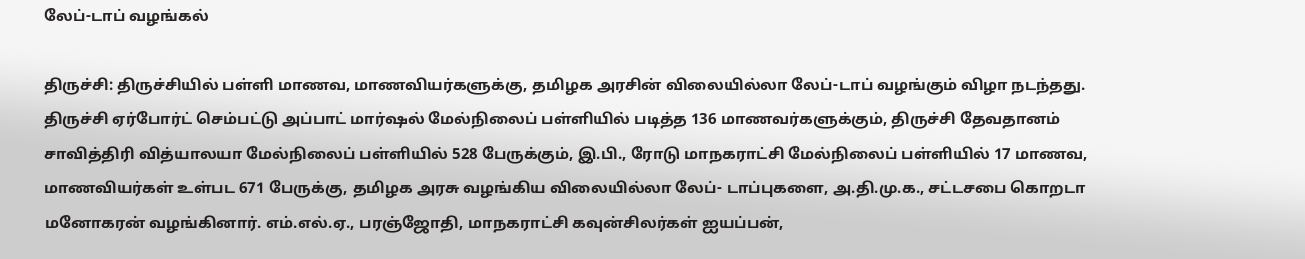லேப்-டாப் வழங்கல்

திருச்சி: திருச்சியில் பள்ளி மாணவ, மாணவியர்களுக்கு, தமிழக அரசின் விலையில்லா லேப்-டாப் வழங்கும் விழா நடந்தது. திருச்சி ஏர்போர்ட் செம்பட்டு அப்பாட் மார்ஷல் மேல்நிலைப் பள்ளியில் படித்த 136 மாணவர்களுக்கும், திருச்சி தேவதானம் சாவித்திரி வித்யாலயா மேல்நிலைப் பள்ளியில் 528 பேருக்கும், இ.பி., ரோடு மாநகராட்சி மேல்நிலைப் பள்ளியில் 17 மாணவ, மாணவியர்கள் உள்பட 671 பேருக்கு, தமிழக அரசு வழங்கிய விலையில்லா லேப்- டாப்புகளை, அ.தி.மு.க., சட்டசபை கொறடா மனோகரன் வழங்கினார். எம்.எல்.ஏ., பரஞ்ஜோதி, மாநகராட்சி கவுன்சிலர்கள் ஐயப்பன்,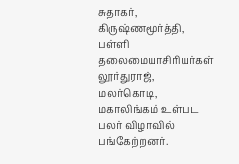சுதாகர், கிருஷ்ணமூர்த்தி, பள்ளி தலைமையாசிரியர்கள் லூர்துராஜ், மலர்கொடி, மகாலிங்கம் உள்பட பலர் விழாவில் பங்கேற்றனர்.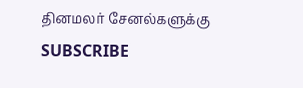தினமலர் சேனல்களுக்கு SUBSCRIBE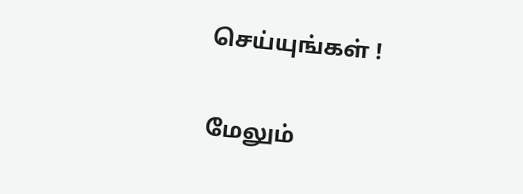செய்யுங்கள் !

மேலும்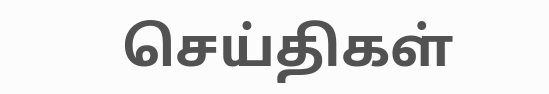செய்திகள்